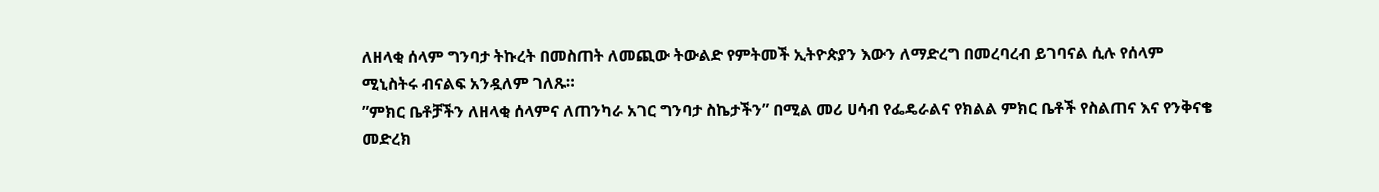ለዘላቂ ሰላም ግንባታ ትኩረት በመስጠት ለመጪው ትውልድ የምትመች ኢትዮጵያን እውን ለማድረግ በመረባረብ ይገባናል ሲሉ የሰላም ሚኒስትሩ ብናልፍ አንዷለም ገለጹ።
”ምክር ቤቶቻችን ለዘላቂ ሰላምና ለጠንካራ አገር ግንባታ ስኬታችን” በሚል መሪ ሀሳብ የፌዴራልና የክልል ምክር ቤቶች የስልጠና እና የንቅናቄ መድረክ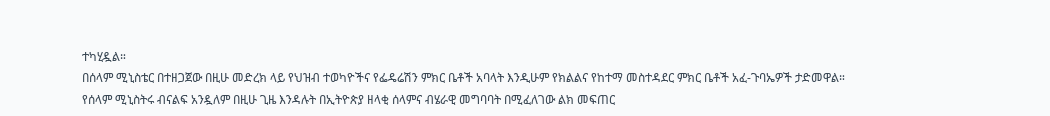ተካሂዷል።
በሰላም ሚኒስቴር በተዘጋጀው በዚሁ መድረክ ላይ የህዝብ ተወካዮችና የፌዴሬሽን ምክር ቤቶች አባላት እንዲሁም የክልልና የከተማ መስተዳደር ምክር ቤቶች አፈ-ጉባኤዎች ታድመዋል።
የሰላም ሚኒስትሩ ብናልፍ አንዷለም በዚሁ ጊዜ እንዳሉት በኢትዮጵያ ዘላቂ ሰላምና ብሄራዊ መግባባት በሚፈለገው ልክ መፍጠር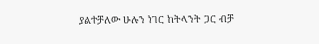ያልተቻለው ሁሉን ነገር ከትላንት ጋር ብቻ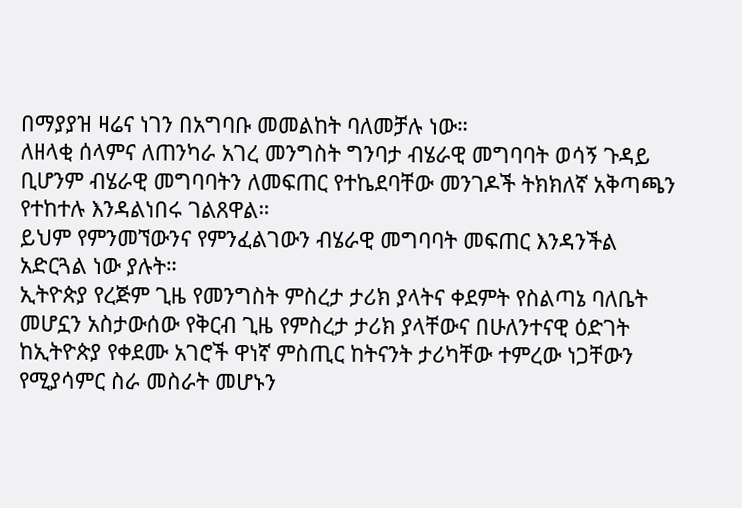በማያያዝ ዛሬና ነገን በአግባቡ መመልከት ባለመቻሉ ነው።
ለዘላቂ ሰላምና ለጠንካራ አገረ መንግስት ግንባታ ብሄራዊ መግባባት ወሳኝ ጉዳይ ቢሆንም ብሄራዊ መግባባትን ለመፍጠር የተኬደባቸው መንገዶች ትክክለኛ አቅጣጫን የተከተሉ እንዳልነበሩ ገልጸዋል።
ይህም የምንመኘውንና የምንፈልገውን ብሄራዊ መግባባት መፍጠር እንዳንችል አድርጓል ነው ያሉት።
ኢትዮጵያ የረጅም ጊዜ የመንግስት ምስረታ ታሪክ ያላትና ቀደምት የስልጣኔ ባለቤት መሆኗን አስታውሰው የቅርብ ጊዜ የምስረታ ታሪክ ያላቸውና በሁለንተናዊ ዕድገት ከኢትዮጵያ የቀደሙ አገሮች ዋነኛ ምስጢር ከትናንት ታሪካቸው ተምረው ነጋቸውን የሚያሳምር ስራ መስራት መሆኑን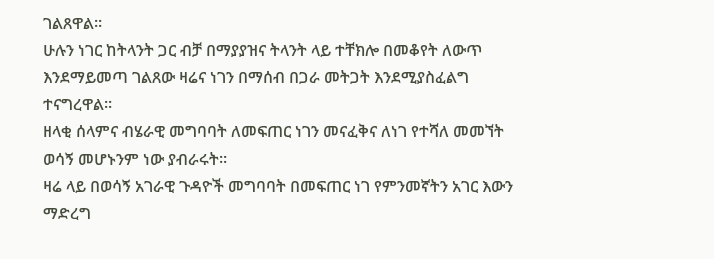ገልጸዋል።
ሁሉን ነገር ከትላንት ጋር ብቻ በማያያዝና ትላንት ላይ ተቸክሎ በመቆየት ለውጥ እንደማይመጣ ገልጸው ዛሬና ነገን በማሰብ በጋራ መትጋት እንደሚያስፈልግ ተናግረዋል።
ዘላቂ ሰላምና ብሄራዊ መግባባት ለመፍጠር ነገን መናፈቅና ለነገ የተሻለ መመኘት ወሳኝ መሆኑንም ነው ያብራሩት።
ዛሬ ላይ በወሳኝ አገራዊ ጉዳዮች መግባባት በመፍጠር ነገ የምንመኛትን አገር እውን ማድረግ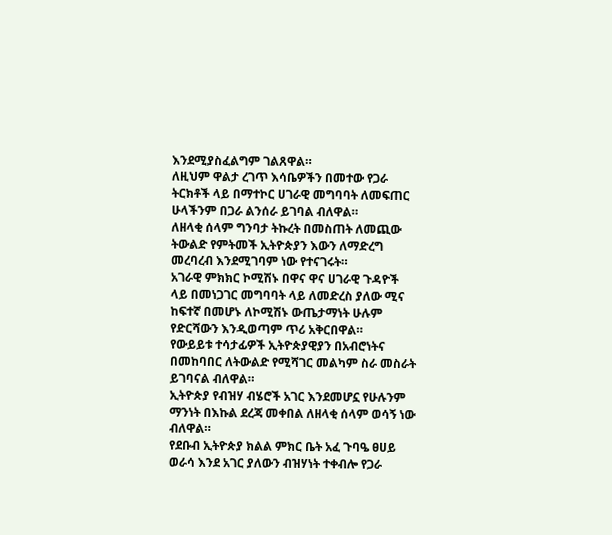እንደሚያስፈልግም ገልጸዋል።
ለዚህም ዋልታ ረገጥ እሳቤዎችን በመተው የጋራ ትርክቶች ላይ በማተኮር ሀገራዊ መግባባት ለመፍጠር ሁላችንም በጋራ ልንሰራ ይገባል ብለዋል።
ለዘላቂ ሰላም ግንባታ ትኩረት በመስጠት ለመጪው ትውልድ የምትመች ኢትዮጵያን እውን ለማድረግ መረባረብ እንደሚገባም ነው የተናገሩት።
አገራዊ ምክክር ኮሚሽኑ በዋና ዋና ሀገራዊ ጉዳዮች ላይ በመነጋገር መግባባት ላይ ለመድረስ ያለው ሚና ከፍተኛ በመሆኑ ለኮሚሽኑ ውጤታማነት ሁሉም የድርሻውን እንዲወጣም ጥሪ አቅርበዋል።
የውይይቱ ተሳታፊዎች ኢትዮጵያዊያን በአብሮነትና በመከባበር ለትውልድ የሚሻገር መልካም ስራ መስራት ይገባናል ብለዋል።
ኢትዮጵያ የብዝሃ ብሄሮች አገር እንደመሆኗ የሁሉንም ማንነት በእኩል ደረጃ መቀበል ለዘላቂ ሰላም ወሳኝ ነው ብለዋል።
የደቡብ ኢትዮጵያ ክልል ምክር ቤት አፈ ጉባዔ ፀሀይ ወራሳ እንደ አገር ያለውን ብዝሃነት ተቀብሎ የጋራ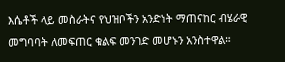እሴቶች ላይ መስራትና የህዝቦችን አንድነት ማጠናከር ብሄራዊ መግባባት ለመፍጠር ቁልፍ መንገድ መሆኑን አንስተዋል።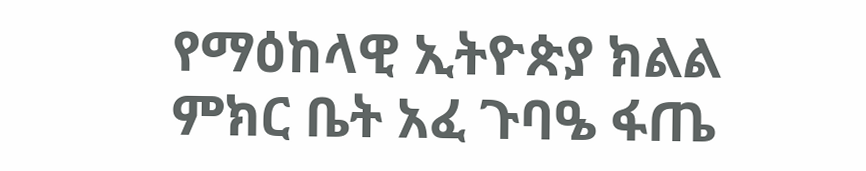የማዕከላዊ ኢትዮጵያ ክልል ምክር ቤት አፈ ጉባዔ ፋጤ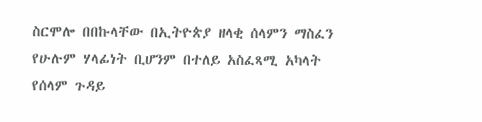ስርሞሎ በበኩላቸው በኢትዮጵያ ዘላቂ ሰላምን ማስፈን የሁሉም ሃላፊነት ቢሆንም በተለይ አስፈጻሚ አካላት የሰላም ጉዳይ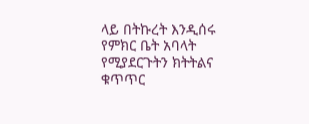ላይ በትኩረት እንዲሰሩ የምክር ቤት አባላት የሚያደርጉትን ክትትልና ቁጥጥር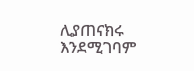ሊያጠናክሩ እንደሚገባም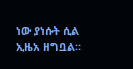ነው ያነሱት ሲል ኢዜአ ዘግቧል።